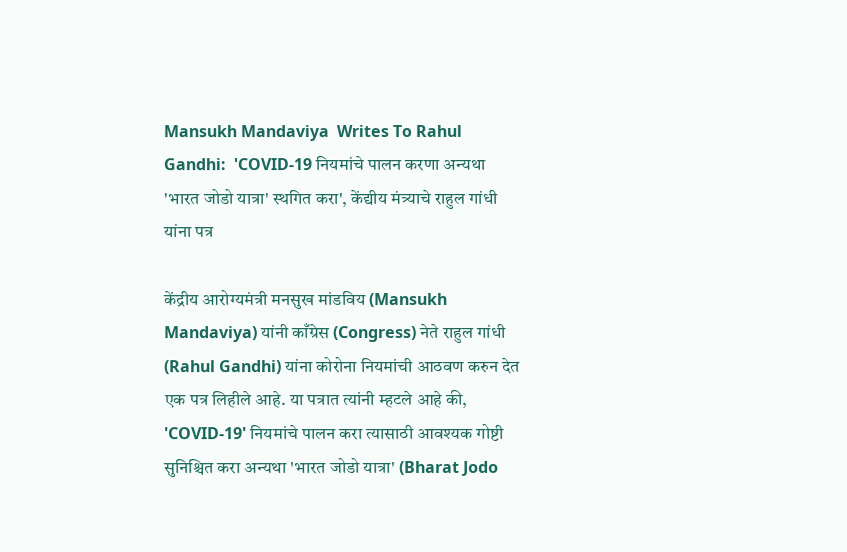Mansukh Mandaviya  Writes To Rahul Gandhi:  'COVID-19 नियमांचे पालन करणा अन्यथा 'भारत जोडो यात्रा' स्थगित करा', केंद्यीय मंत्र्याचे राहुल गांधी यांना पत्र

केंद्रीय आरोग्यमंत्री मनसुख मांडविय (Mansukh Mandaviya) यांनी काँग्रेस (Congress) नेते राहुल गांधी (Rahul Gandhi) यांना कोरोना नियमांची आठवण करुन देत एक पत्र लिहीले आहे. या पत्रात त्यांनी म्हटले आहे की, 'COVID-19' नियमांचे पालन करा त्यासाठी आवश्यक गोष्टी सुनिश्चित करा अन्यथा 'भारत जोडो यात्रा' (Bharat Jodo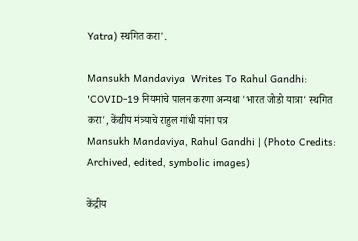Yatra) स्थगित करा'.

Mansukh Mandaviya  Writes To Rahul Gandhi:  'COVID-19 नियमांचे पालन करणा अन्यथा 'भारत जोडो यात्रा' स्थगित करा', केंद्यीय मंत्र्याचे राहुल गांधी यांना पत्र
Mansukh Mandaviya, Rahul Gandhi | (Photo Credits: Archived, edited, symbolic images)

केंद्रीय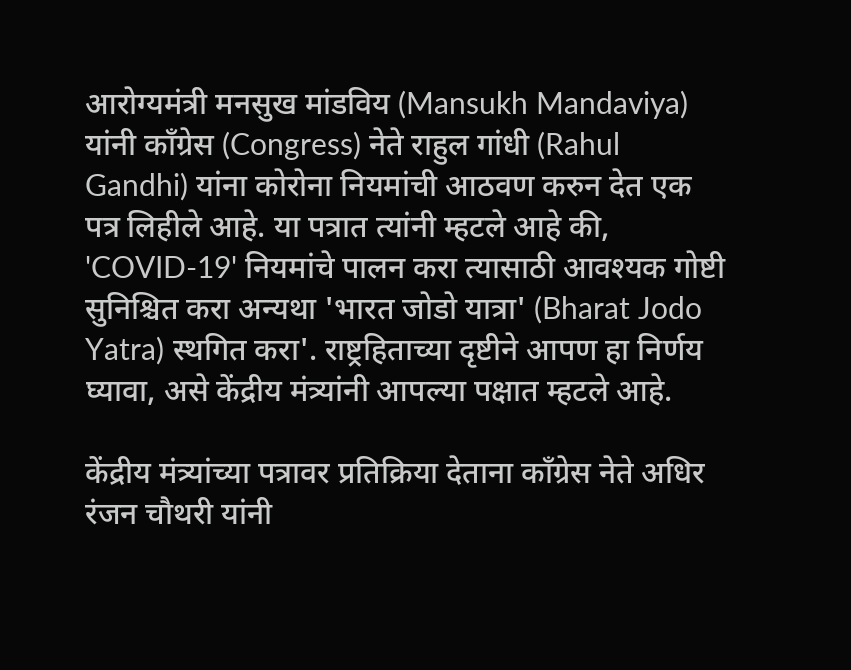आरोग्यमंत्री मनसुख मांडविय (Mansukh Mandaviya) यांनी काँग्रेस (Congress) नेते राहुल गांधी (Rahul Gandhi) यांना कोरोना नियमांची आठवण करुन देत एक पत्र लिहीले आहे. या पत्रात त्यांनी म्हटले आहे की, 'COVID-19' नियमांचे पालन करा त्यासाठी आवश्यक गोष्टी सुनिश्चित करा अन्यथा 'भारत जोडो यात्रा' (Bharat Jodo Yatra) स्थगित करा'. राष्ट्रहिताच्या दृष्टीने आपण हा निर्णय घ्यावा, असे केंद्रीय मंत्र्यांनी आपल्या पक्षात म्हटले आहे.

केंद्रीय मंत्र्यांच्या पत्रावर प्रतिक्रिया देताना काँग्रेस नेते अधिर रंजन चौथरी यांनी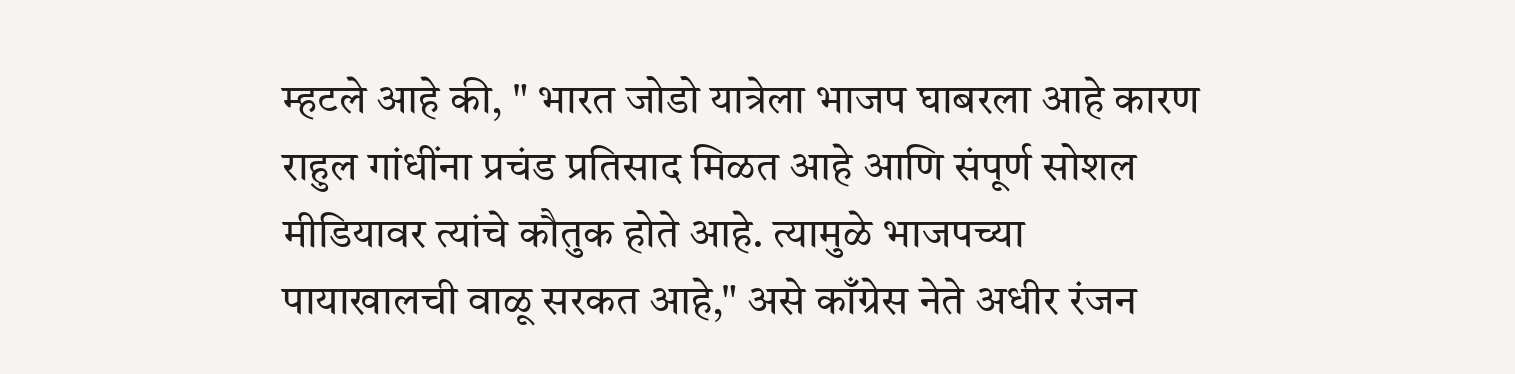म्हटले आहे की, " भारत जोडो यात्रेला भाजप घाबरला आहे कारण राहुल गांधींना प्रचंड प्रतिसाद मिळत आहे आणि संपूर्ण सोशल मीडियावर त्यांचे कौतुक होते आहे. त्यामुळे भाजपच्या पायाखालची वाळू सरकत आहे," असे काँग्रेस नेते अधीर रंजन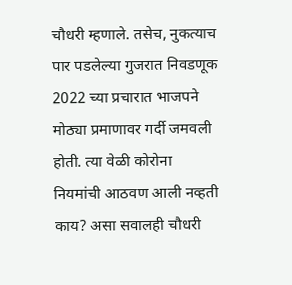चौधरी म्हणाले. तसेच, नुकत्याच पार पडलेल्या गुजरात निवडणूक 2022 च्या प्रचारात भाजपने मोठ्या प्रमाणावर गर्दी जमवली होती. त्या वेळी कोरोना नियमांची आठवण आली नव्हती काय? असा सवालही चौधरी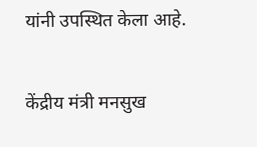यांनी उपस्थित केला आहे.

केंद्रीय मंत्री मनसुख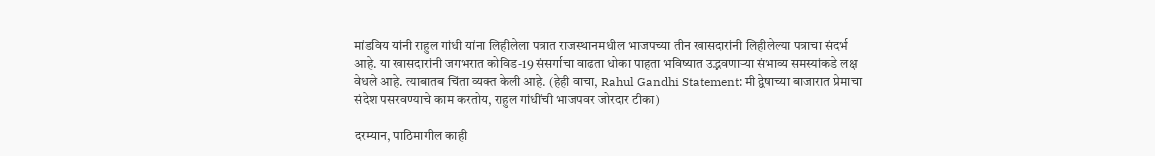मांडविय यांनी राहुल गांधी यांना लिहीलेला पत्रात राजस्थानमधील भाजपच्या तीन खासदारांनी लिहीलेल्या पत्राचा संदर्भ आहे. या खासदारांनी जगभरात कोविड-19 संसर्गाचा वाढता धोका पाहता भविष्यात उद्भवणाऱ्या संभाव्य समस्यांकडे लक्ष वेधले आहे. त्याबातब चिंता व्यक्त केली आहे. (हेही वाचा, Rahul Gandhi Statement: मी द्वेषाच्या बाजारात प्रेमाचा संदेश पसरवण्याचे काम करतोय, राहुल गांधींची भाजपवर जोरदार टीका)

दरम्यान, पाठिमागील काही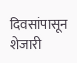दिवसांपासून शेजारी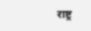राष्ट्र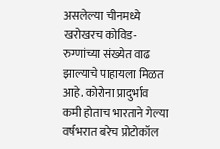असलेल्या चीनमध्ये खरोखरच कोविड-रुग्णांच्या संख्येत वाढ झाल्याचे पाहायला मिळत आहे. कोरोना प्रादुर्भाव कमी होताच भारताने गेल्या वर्षभरात बरेच प्रोटोकॉल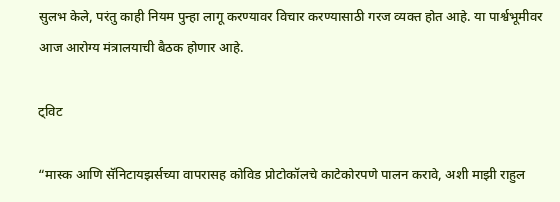सुलभ केले, परंतु काही नियम पुन्हा लागू करण्यावर विचार करण्यासाठी गरज व्यक्त होत आहे. या पार्श्वभूमीवर आज आरोग्य मंत्रालयाची बैठक होणार आहे.

ट्विट

“मास्क आणि सॅनिटायझर्सच्या वापरासह कोविड प्रोटोकॉलचे काटेकोरपणे पालन करावे, अशी माझी राहुल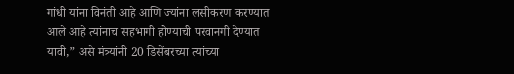गांधी यांना विनंती आहे आणि ज्यांना लसीकरण करण्यात आले आहे त्यांनाच सहभागी होण्याची परवानगी देण्यात यावी,” असे मंत्र्यांनी 20 डिसेंबरच्या त्यांच्या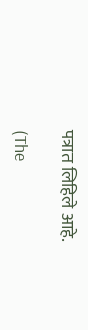पत्रात लिहिले आहे.

(The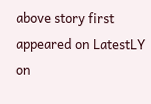above story first appeared on LatestLY on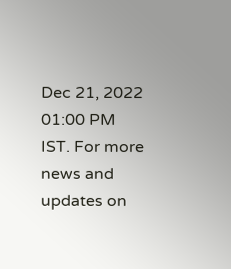Dec 21, 2022 01:00 PM IST. For more news and updates on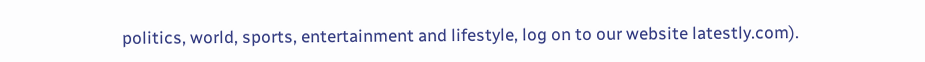politics, world, sports, entertainment and lifestyle, log on to our website latestly.com).